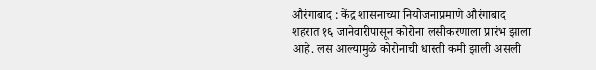औरंगाबाद : केंद्र शासनाच्या नियोजनाप्रमाणे औरंगाबाद शहरात १६ जानेवारीपासून कोरोना लसीकरणाला प्रारंभ झाला आहे. लस आल्यामुळे कोरोनाची धास्ती कमी झाली असली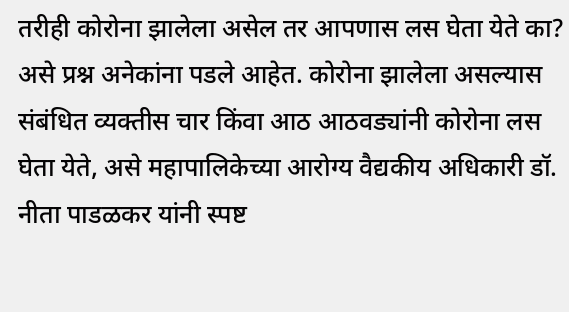तरीही कोरोना झालेला असेल तर आपणास लस घेता येते का? असे प्रश्न अनेकांना पडले आहेत. कोरोना झालेला असल्यास संबंधित व्यक्तीस चार किंवा आठ आठवड्यांनी कोरोना लस घेता येते, असे महापालिकेच्या आरोग्य वैद्यकीय अधिकारी डॉ. नीता पाडळकर यांनी स्पष्ट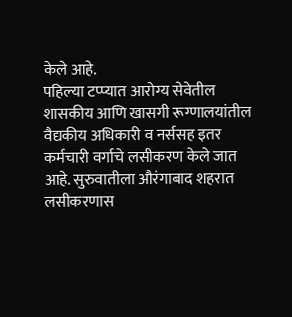केले आहे.
पहिल्या टप्प्यात आरोग्य सेवेतील शासकीय आणि खासगी रूग्णालयांतील वैद्यकीय अधिकारी व नर्ससह इतर कर्मचारी वर्गाचे लसीकरण केले जात आहे. सुरुवातीला औरंगाबाद शहरात लसीकरणास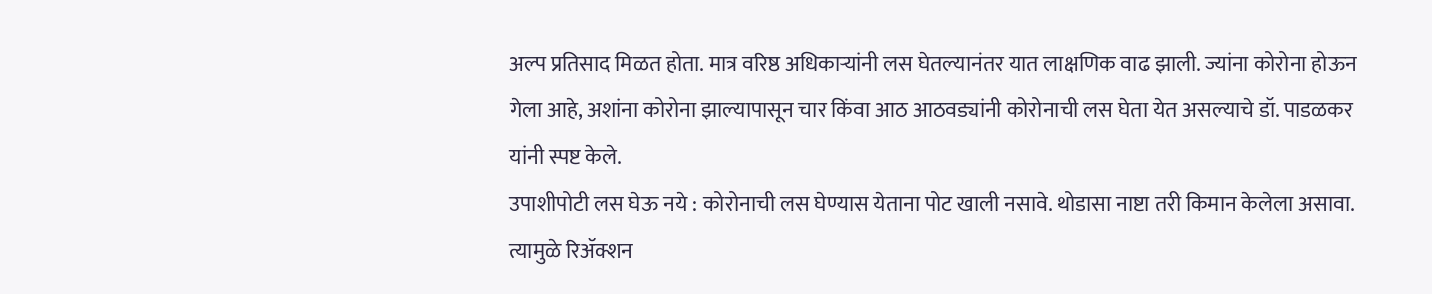अल्प प्रतिसाद मिळत होता. मात्र वरिष्ठ अधिकाऱ्यांनी लस घेतल्यानंतर यात लाक्षणिक वाढ झाली. ज्यांना कोरोना होऊन गेला आहे, अशांना कोरोना झाल्यापासून चार किंवा आठ आठवड्यांनी कोरोनाची लस घेता येत असल्याचे डॉ. पाडळकर यांनी स्पष्ट केले.
उपाशीपोटी लस घेऊ नये : कोरोनाची लस घेण्यास येताना पोट खाली नसावे. थोडासा नाष्टा तरी किमान केलेला असावा. त्यामुळे रिॲक्शन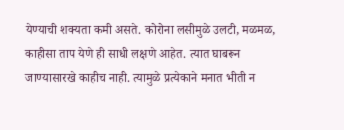येण्याची शक्यता कमी असते. कोरोना लसीमुळे उलटी, मळमळ, काहीसा ताप येणे ही साधी लक्षणे आहेत. त्यात घाबरून जाण्यासारखे काहीच नाही. त्यामुळे प्रत्येकाने मनात भीती न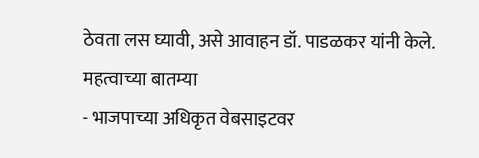ठेवता लस घ्यावी, असे आवाहन डॉ. पाडळकर यांनी केले.
महत्वाच्या बातम्या
- भाजपाच्या अधिकृत वेबसाइटवर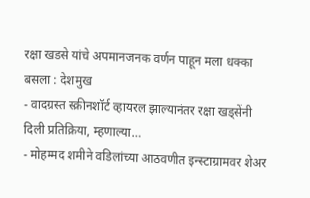रक्षा खडसे यांचे अपमानजनक वर्णन पाहून मला धक्का बसला : देशमुख
- वादग्रस्त स्क्रीनशॉर्ट व्हायरल झाल्यानंतर रक्षा खड्सेंनी दिली प्रतिक्रिया, म्हणाल्या…
- मोहम्मद शमीने वडिलांच्या आठवणीत इन्स्टाग्रामवर शेअर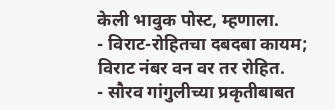केली भावुक पोस्ट, म्हणाला.
- विराट-रोहितचा दबदबा कायम; विराट नंबर वन वर तर रोहित.
- सौरव गांगुलीच्या प्रकृतीबाबत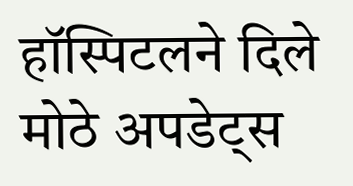हॉस्पिटलने दिले मोठे अपडेट्स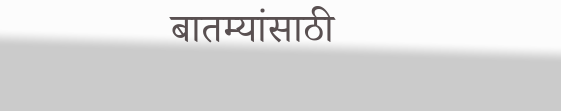बातम्यांसाठी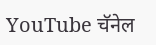YouTube चॅनेल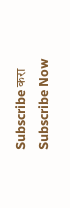Subscribe करा
Subscribe Now